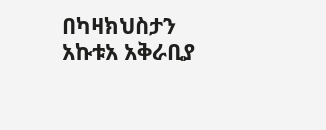በካዛክህስታን አኩቱአ አቅራቢያ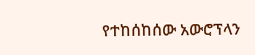የተከሰከሰው አውሮፕላን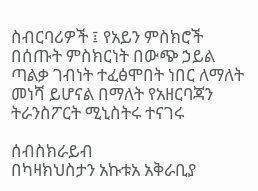ስብርባሪዎች ፤ የአይን ምስክሮች በሰጡት ምስክርነት በውጭ ኃይል ጣልቃ ገብነት ተፈፅሞበት ነበር ለማለት መነሻ ይሆናል በማለት የአዘርባጃን ትራንስፖርት ሚኒስትሩ ተናገሩ

ሰብስክራይብ
በካዛክህስታን አኩቱአ አቅራቢያ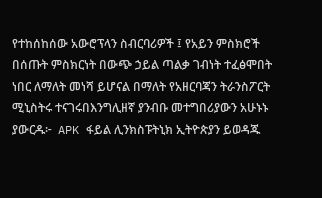የተከሰከሰው አውሮፕላን ስብርባሪዎች ፤ የአይን ምስክሮች በሰጡት ምስክርነት በውጭ ኃይል ጣልቃ ገብነት ተፈፅሞበት ነበር ለማለት መነሻ ይሆናል በማለት የአዘርባጃን ትራንስፖርት ሚኒስትሩ ተናገሩበእንግሊዘኛ ያንብቡ መተግበሪያውን አሁኑኑ ያውርዱ፦  APK ፋይል ሊንክስፑትኒክ ኢትዮጵያን ይወዳጁ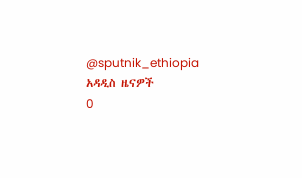@sputnik_ethiopia
አዳዲስ ዜናዎች
0